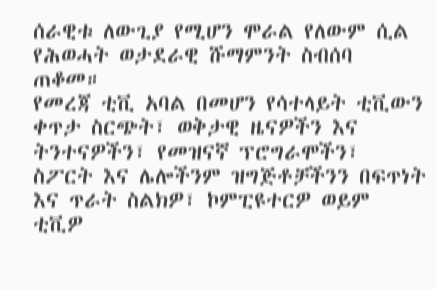ሰራዊቱ ለውጊያ የሚሆን ሞራል የለውም ሲል የሕወሓት ወታደራዊ ሹማምንት ስብሰባ ጠቆመ።
የመረጃ ቲቪ አባል በመሆን የሳተላይት ቲቪውን ቀጥታ ስርጭት፣ ወቅታዊ ዜናዎችን እና ትንተናዎችን፣ የመዝናኛ ፕሮግራሞችን፣ ስፖርት እና ሌሎችንም ዝግጅቶቻችንን በፍጥነት እና ጥራት ስልክዎ፣ ኮምፒዩተርዎ ወይም ቲቪዎ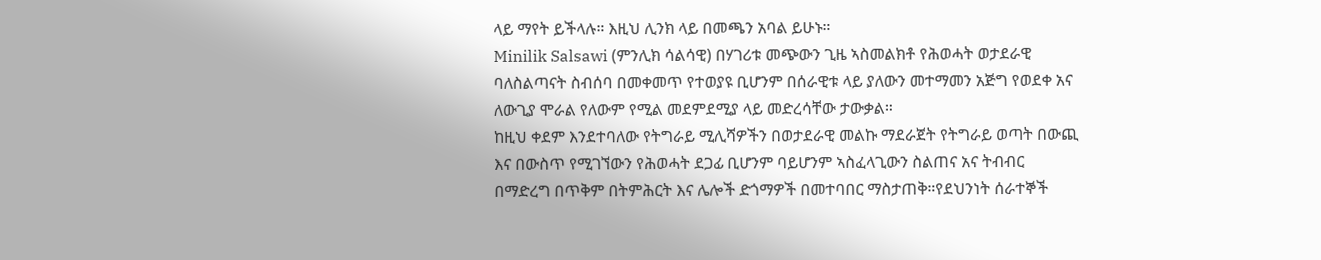ላይ ማየት ይችላሉ። እዚህ ሊንክ ላይ በመጫን አባል ይሁኑ።
Minilik Salsawi (ምንሊክ ሳልሳዊ) በሃገሪቱ መጭውን ጊዜ ኣስመልክቶ የሕወሓት ወታደራዊ ባለስልጣናት ስብሰባ በመቀመጥ የተወያዩ ቢሆንም በሰራዊቱ ላይ ያለውን መተማመን አጅግ የወደቀ አና ለውጊያ ሞራል የለውም የሚል መደምደሚያ ላይ መድረሳቸው ታውቃል።
ከዚህ ቀደም እንደተባለው የትግራይ ሚሊሻዎችን በወታደራዊ መልኩ ማደራጀት የትግራይ ወጣት በውጪ እና በውስጥ የሚገኘውን የሕወሓት ደጋፊ ቢሆንም ባይሆንም ኣስፈላጊውን ስልጠና አና ትብብር በማድረግ በጥቅም በትምሕርት እና ሌሎች ድጎማዎች በመተባበር ማስታጠቅ።የደህንነት ሰራተኞች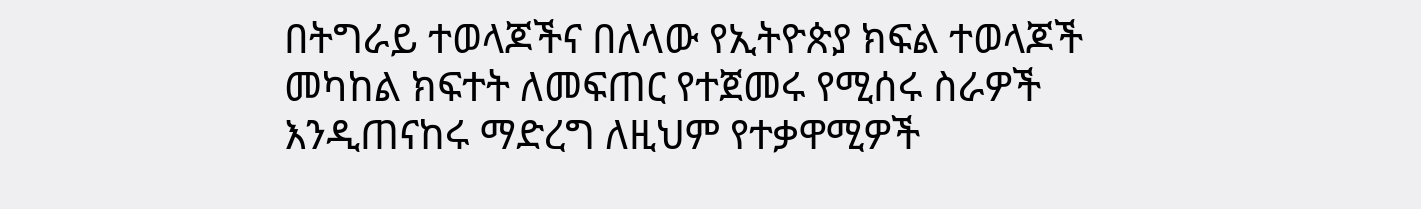በትግራይ ተወላጆችና በለላው የኢትዮጵያ ክፍል ተወላጆች መካከል ክፍተት ለመፍጠር የተጀመሩ የሚሰሩ ስራዎች እንዲጠናከሩ ማድረግ ለዚህም የተቃዋሚዎች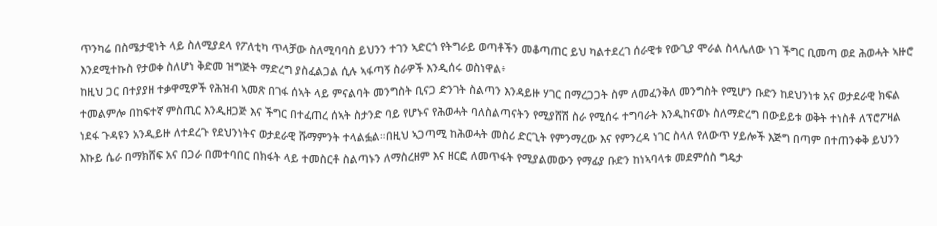ጥንካሬ በስሜታዊነት ላይ ስለሚያደላ የፖለቲካ ጥላቻው ስለሚባባስ ይህንን ተገን ኣድርጎ የትግራይ ወጣቶችን መቆጣጠር ይህ ካልተደረገ ሰራዊቱ የውጊያ ሞራል ስላሌለው ነገ ችግር ቢመጣ ወደ ሕወሓት ኣዙሮ እንደሚተኩስ የታወቀ ስለሆነ ቅድመ ዝግጅት ማድረግ ያስፈልጋል ሲሉ ኣፋጣኝ ስራዎች እንዲሰሩ ወስነዋል፥
ከዚህ ጋር በተያያዘ ተቃዋሚዎች የሕዝብ ኣመጽ በገፋ ሰኣት ላይ ምናልባት መንግስት ቢናጋ ድንገት ስልጣን እንዳይዙ ሃገር በማረጋጋት ስም ለመፈንቅለ መንግስት የሚሆን ቡድን ከደህንነቱ አና ወታደራዊ ክፍል ተመልምሎ በከፍተኛ ምስጢር እንዲዘጋጅ እና ችግር በተፈጠረ ሰኣት ስታንድ ባይ የሆኑና የሕወሓት ባለስልጣናትን የሚያሸሽ ስራ የሚሰሩ ተግባራት እንዲከናወኑ ስለማድረግ በውይይቱ ወቅት ተነስቶ ለፕሮፖዛል ነደፋ ጉዳዩን አንዲይዙ ለተደረጉ የደህንነትና ወታደራዊ ሹማምንት ተላልፏል።በዚህ ኣጋጣሚ ከሕወሓት መስሪ ድርጊት የምንማረው እና የምንረዳ ነገር ስላለ የለውጥ ሃይሎች እጅግ በጣም በተጠንቀቅ ይህንን እኩይ ሴራ በማክሸፍ አና በጋራ በመተባበር በክፋት ላይ ተመስርቶ ስልጣኑን ለማስረዘም እና ዘርፎ ለመጥፋት የሚያልመውን የማፊያ ቡድን ከነኣባላቱ መደምሰስ ግዴታ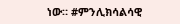ነው። #ምንሊክሳልሳዊ